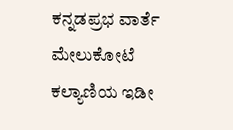ಕನ್ನಡಪ್ರಭ ವಾರ್ತೆ ಮೇಲುಕೋಟೆ
ಕಲ್ಯಾಣಿಯ ಇಡೀ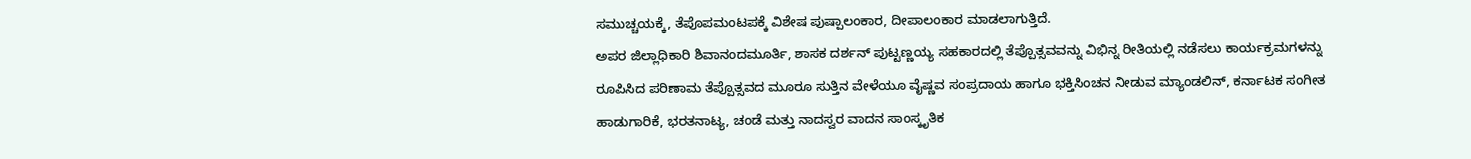ಸಮುಚ್ಚಯಕ್ಕೆ, ತೆಪೊಪಮಂಟಪಕ್ಕೆ ವಿಶೇಷ ಪುಷ್ಪಾಲಂಕಾರ, ದೀಪಾಲಂಕಾರ ಮಾಡಲಾಗುತ್ತಿದೆ.
ಅಪರ ಜಿಲ್ಲಾಧಿಕಾರಿ ಶಿವಾನಂದಮೂರ್ತಿ, ಶಾಸಕ ದರ್ಶನ್ ಪುಟ್ಟಣ್ಣಯ್ಯ ಸಹಕಾರದಲ್ಲಿ ತೆಪ್ಪೊತ್ಸವವನ್ನು ವಿಭಿನ್ನ ರೀತಿಯಲ್ಲಿ ನಡೆಸಲು ಕಾರ್ಯಕ್ರಮಗಳನ್ನು ರೂಪಿಸಿದ ಪರಿಣಾಮ ತೆಪ್ಪೊತ್ಸವದ ಮೂರೂ ಸುತ್ತಿನ ವೇಳೆಯೂ ವೈಷ್ಣವ ಸಂಪ್ರದಾಯ ಹಾಗೂ ಭಕ್ತಿಸಿಂಚನ ನೀಡುವ ಮ್ಯಾಂಡಲಿನ್, ಕರ್ನಾಟಕ ಸಂಗೀತ ಹಾಡುಗಾರಿಕೆ, ಭರತನಾಟ್ಯ, ಚಂಡೆ ಮತ್ತು ನಾದಸ್ವರ ವಾದನ ಸಾಂಸ್ಕೃತಿಕ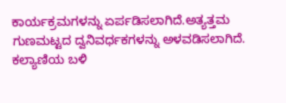ಕಾರ್ಯಕ್ರಮಗಳನ್ನು ಏರ್ಪಡಿಸಲಾಗಿದೆ.ಅತ್ಯತ್ತಮ ಗುಣಮಟ್ಟದ ದ್ವನಿವರ್ಧಕಗಳನ್ನು ಅಳವಡಿಸಲಾಗಿದೆ. ಕಲ್ಯಾಣಿಯ ಬಳಿ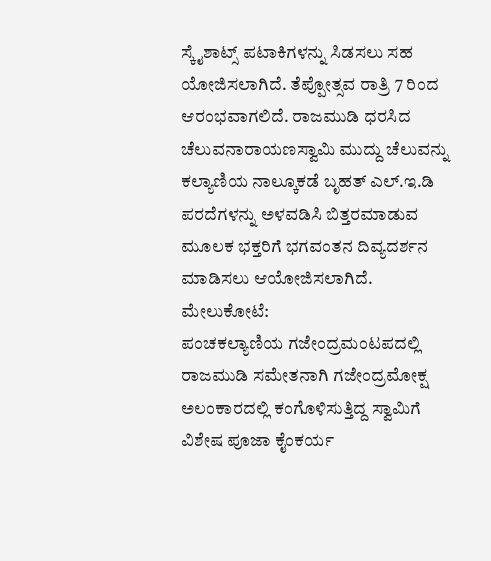ಸ್ಕೈಶಾಟ್ಸ್ ಪಟಾಕಿಗಳನ್ನು ಸಿಡಸಲು ಸಹ ಯೋಜಿಸಲಾಗಿದೆ. ತೆಪ್ಪೋತ್ಸವ ರಾತ್ರಿ 7 ರಿಂದ ಆರಂಭವಾಗಲಿದೆ. ರಾಜಮುಡಿ ಧರಸಿದ ಚೆಲುವನಾರಾಯಣಸ್ವಾಮಿ ಮುದ್ದು ಚೆಲುವನ್ನು ಕಲ್ಯಾಣಿಯ ನಾಲ್ಕೂಕಡೆ ಬೃಹತ್ ಎಲ್.ಇ.ಡಿ ಪರದೆಗಳನ್ನು ಅಳವಡಿಸಿ ಬಿತ್ತರಮಾಡುವ ಮೂಲಕ ಭಕ್ತರಿಗೆ ಭಗವಂತನ ದಿವ್ಯದರ್ಶನ ಮಾಡಿಸಲು ಆಯೋಜಿಸಲಾಗಿದೆ.
ಮೇಲುಕೋಟೆ:
ಪಂಚಕಲ್ಯಾಣಿಯ ಗಜೇಂದ್ರಮಂಟಪದಲ್ಲಿ ರಾಜಮುಡಿ ಸಮೇತನಾಗಿ ಗಜೇಂದ್ರಮೋಕ್ಷ ಅಲಂಕಾರದಲ್ಲಿ ಕಂಗೊಳಿಸುತ್ತಿದ್ದ ಸ್ವಾಮಿಗೆ ವಿಶೇಷ ಪೂಜಾ ಕೈಂಕರ್ಯ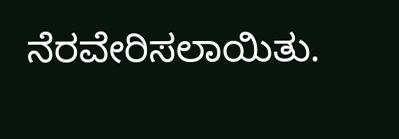ನೆರವೇರಿಸಲಾಯಿತು.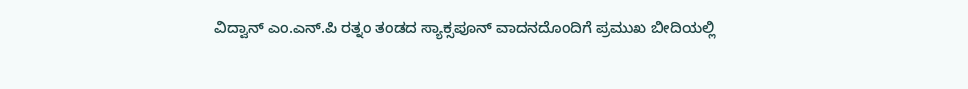ವಿದ್ವಾನ್ ಎಂ.ಎನ್.ಪಿ ರತ್ನಂ ತಂಡದ ಸ್ಯಾಕ್ಸಪೂನ್ ವಾದನದೊಂದಿಗೆ ಪ್ರಮುಖ ಬೀದಿಯಲ್ಲಿ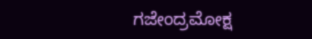ಗಜೇಂದ್ರಮೋಕ್ಷ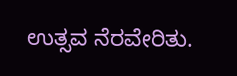ಉತ್ಸವ ನೆರವೇರಿತು.